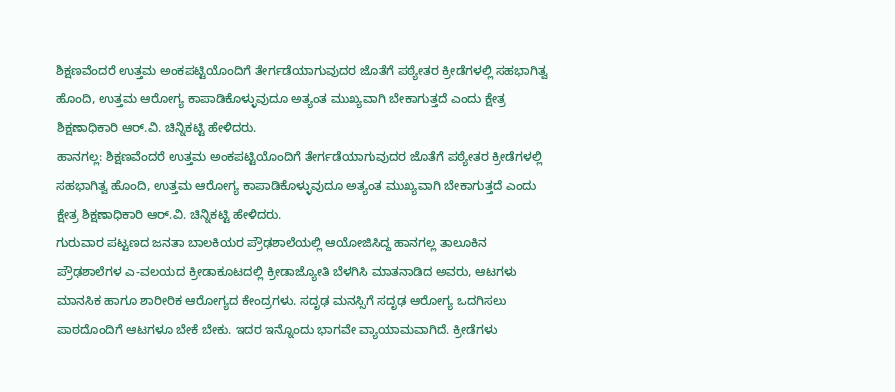ಶಿಕ್ಷಣವೆಂದರೆ ಉತ್ತಮ ಅಂಕಪಟ್ಟಿಯೊಂದಿಗೆ ತೇರ್ಗಡೆಯಾಗುವುದರ ಜೊತೆಗೆ ಪಠ್ಯೇತರ ಕ್ರೀಡೆಗಳಲ್ಲಿ ಸಹಭಾಗಿತ್ವ ಹೊಂದಿ, ಉತ್ತಮ ಆರೋಗ್ಯ ಕಾಪಾಡಿಕೊಳ್ಳುವುದೂ ಅತ್ಯಂತ ಮುಖ್ಯವಾಗಿ ಬೇಕಾಗುತ್ತದೆ ಎಂದು ಕ್ಷೇತ್ರ ಶಿಕ್ಷಣಾಧಿಕಾರಿ ಆರ್.ವಿ. ಚಿನ್ನಿಕಟ್ಟಿ ಹೇಳಿದರು.
ಹಾನಗಲ್ಲ: ಶಿಕ್ಷಣವೆಂದರೆ ಉತ್ತಮ ಅಂಕಪಟ್ಟಿಯೊಂದಿಗೆ ತೇರ್ಗಡೆಯಾಗುವುದರ ಜೊತೆಗೆ ಪಠ್ಯೇತರ ಕ್ರೀಡೆಗಳಲ್ಲಿ ಸಹಭಾಗಿತ್ವ ಹೊಂದಿ, ಉತ್ತಮ ಆರೋಗ್ಯ ಕಾಪಾಡಿಕೊಳ್ಳುವುದೂ ಅತ್ಯಂತ ಮುಖ್ಯವಾಗಿ ಬೇಕಾಗುತ್ತದೆ ಎಂದು ಕ್ಷೇತ್ರ ಶಿಕ್ಷಣಾಧಿಕಾರಿ ಆರ್.ವಿ. ಚಿನ್ನಿಕಟ್ಟಿ ಹೇಳಿದರು.
ಗುರುವಾರ ಪಟ್ಟಣದ ಜನತಾ ಬಾಲಕಿಯರ ಪ್ರೌಢಶಾಲೆಯಲ್ಲಿ ಆಯೋಜಿಸಿದ್ದ ಹಾನಗಲ್ಲ ತಾಲೂಕಿನ ಪ್ರೌಢಶಾಲೆಗಳ ಎ-ವಲಯದ ಕ್ರೀಡಾಕೂಟದಲ್ಲಿ ಕ್ರೀಡಾಜ್ಯೋತಿ ಬೆಳಗಿಸಿ ಮಾತನಾಡಿದ ಅವರು, ಆಟಗಳು ಮಾನಸಿಕ ಹಾಗೂ ಶಾರೀರಿಕ ಆರೋಗ್ಯದ ಕೇಂದ್ರಗಳು. ಸದೃಢ ಮನಸ್ಸಿಗೆ ಸದೃಢ ಆರೋಗ್ಯ ಒದಗಿಸಲು ಪಾಠದೊಂದಿಗೆ ಆಟಗಳೂ ಬೇಕೆ ಬೇಕು. ಇದರ ಇನ್ನೊಂದು ಭಾಗವೇ ವ್ಯಾಯಾಮವಾಗಿದೆ. ಕ್ರೀಡೆಗಳು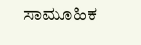ಸಾಮೂಹಿಕ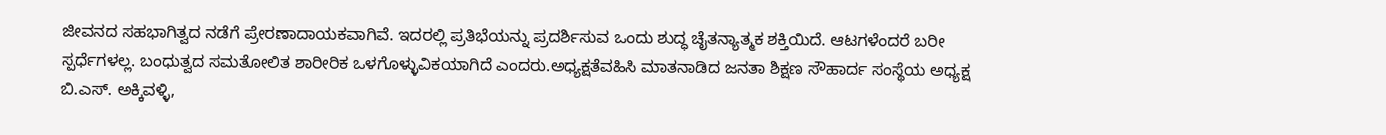ಜೀವನದ ಸಹಭಾಗಿತ್ವದ ನಡೆಗೆ ಪ್ರೇರಣಾದಾಯಕವಾಗಿವೆ. ಇದರಲ್ಲಿ ಪ್ರತಿಭೆಯನ್ನು ಪ್ರದರ್ಶಿಸುವ ಒಂದು ಶುದ್ಧ ಚೈತನ್ಯಾತ್ಮಕ ಶಕ್ತಿಯಿದೆ. ಆಟಗಳೆಂದರೆ ಬರೀ ಸ್ಪರ್ಧೆಗಳಲ್ಲ. ಬಂಧುತ್ವದ ಸಮತೋಲಿತ ಶಾರೀರಿಕ ಒಳಗೊಳ್ಳುವಿಕಯಾಗಿದೆ ಎಂದರು.ಅಧ್ಯಕ್ಷತೆವಹಿಸಿ ಮಾತನಾಡಿದ ಜನತಾ ಶಿಕ್ಷಣ ಸೌಹಾರ್ದ ಸಂಸ್ಥೆಯ ಅಧ್ಯಕ್ಷ ಬಿ.ಎಸ್. ಅಕ್ಕಿವಳ್ಳಿ,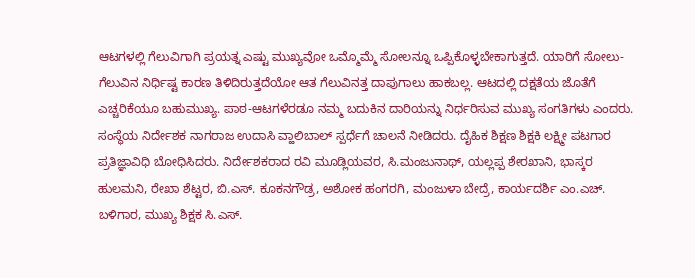ಆಟಗಳಲ್ಲಿ ಗೆಲುವಿಗಾಗಿ ಪ್ರಯತ್ನ ಎಷ್ಟು ಮುಖ್ಯವೋ ಒಮ್ಮೊಮ್ಮೆ ಸೋಲನ್ನೂ ಒಪ್ಪಿಕೊಳ್ಳಬೇಕಾಗುತ್ತದೆ. ಯಾರಿಗೆ ಸೋಲು-ಗೆಲುವಿನ ನಿರ್ಧಿಷ್ಟ ಕಾರಣ ತಿಳಿದಿರುತ್ತದೆಯೋ ಆತ ಗೆಲುವಿನತ್ತ ದಾಪುಗಾಲು ಹಾಕಬಲ್ಲ. ಆಟದಲ್ಲಿ ದಕ್ಷತೆಯ ಜೊತೆಗೆ ಎಚ್ಚರಿಕೆಯೂ ಬಹುಮುಖ್ಯ. ಪಾಠ-ಆಟಗಳೆರಡೂ ನಮ್ಮ ಬದುಕಿನ ದಾರಿಯನ್ನು ನಿರ್ಧರಿಸುವ ಮುಖ್ಯ ಸಂಗತಿಗಳು ಎಂದರು.
ಸಂಸ್ಥೆಯ ನಿರ್ದೇಶಕ ನಾಗರಾಜ ಉದಾಸಿ ವ್ಹಾಲಿಬಾಲ್ ಸ್ಪರ್ಧೆಗೆ ಚಾಲನೆ ನೀಡಿದರು. ದೈಹಿಕ ಶಿಕ್ಷಣ ಶಿಕ್ಷಕಿ ಲಕ್ಷ್ಮೀ ಪಟಗಾರ ಪ್ರತಿಜ್ಞಾವಿಧಿ ಬೋಧಿಸಿದರು. ನಿರ್ದೇಶಕರಾದ ರವಿ ಮೂಡ್ಲಿಯವರ, ಸಿ.ಮಂಜುನಾಥ್, ಯಲ್ಲಪ್ಪ ಶೇರಖಾನಿ, ಭಾಸ್ಕರ ಹುಲಮನಿ, ರೇಖಾ ಶೆಟ್ಟರ, ಬಿ.ಎಸ್. ಕೂಕನಗೌಡ್ರ, ಅಶೋಕ ಹಂಗರಗಿ, ಮಂಜುಳಾ ಬೇದ್ರೆ, ಕಾರ್ಯದರ್ಶಿ ಎಂ.ಎಚ್. ಬಳಿಗಾರ, ಮುಖ್ಯ ಶಿಕ್ಷಕ ಸಿ.ಎಸ್.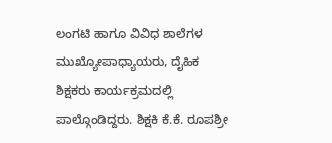ಲಂಗಟಿ ಹಾಗೂ ವಿವಿಧ ಶಾಲೆಗಳ ಮುಖ್ಯೋಪಾಧ್ಯಾಯರು, ದೈಹಿಕ ಶಿಕ್ಷಕರು ಕಾರ್ಯಕ್ರಮದಲ್ಲಿ ಪಾಲ್ಗೊಂಡಿದ್ದರು. ಶಿಕ್ಷಕಿ ಕೆ.ಕೆ. ರೂಪಶ್ರೀ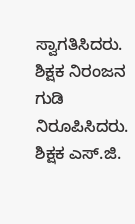ಸ್ವಾಗತಿಸಿದರು. ಶಿಕ್ಷಕ ನಿರಂಜನ ಗುಡಿ ನಿರೂಪಿಸಿದರು. ಶಿಕ್ಷಕ ಎಸ್.ಜಿ.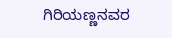ಗಿರಿಯಣ್ಣನವರ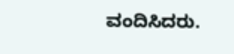ವಂದಿಸಿದರು.